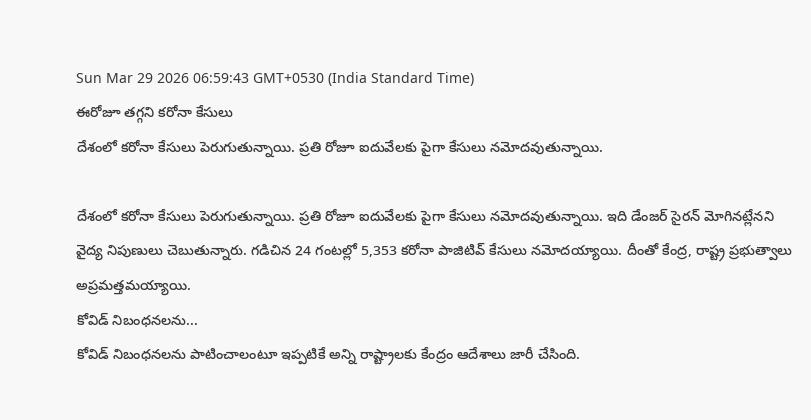Sun Mar 29 2026 06:59:43 GMT+0530 (India Standard Time)
ఈరోజూ తగ్గని కరోనా కేసులు
దేశంలో కరోనా కేసులు పెరుగుతున్నాయి. ప్రతి రోజూ ఐదువేలకు పైగా కేసులు నమోదవుతున్నాయి.

దేశంలో కరోనా కేసులు పెరుగుతున్నాయి. ప్రతి రోజూ ఐదువేలకు పైగా కేసులు నమోదవుతున్నాయి. ఇది డేంజర్ సైరన్ మోగినట్లేనని వైద్య నిపుణులు చెబుతున్నారు. గడిచిన 24 గంటల్లో 5,353 కరోనా పాజిటివ్ కేసులు నమోదయ్యాయి. దీంతో కేంద్ర, రాష్ట్ర ప్రభుత్వాలు అప్రమత్తమయ్యాయి.
కోవిడ్ నిబంధనలను...
కోవిడ్ నిబంధనలను పాటించాలంటూ ఇప్పటికే అన్ని రాష్ట్రాలకు కేంద్రం ఆదేశాలు జారీ చేసింది.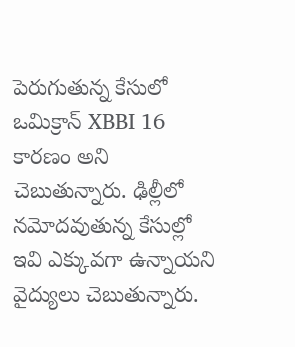పెరుగుతున్న కేసులో ఒమిక్రాన్ XBBI 16 కారణం అని చెబుతున్నారు. ఢిల్లీలో నమోదవుతున్న కేసుల్లో ఇవి ఎక్కువగా ఉన్నాయని వైద్యులు చెబుతున్నారు.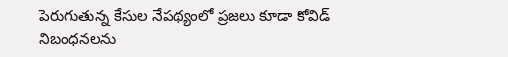పెరుగుతున్న కేసుల నేపథ్యంలో ప్రజలు కూడా కోవిడ్ నిబంధనలను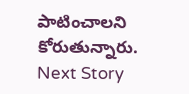పాటించాలని కోరుతున్నారు.
Next Story